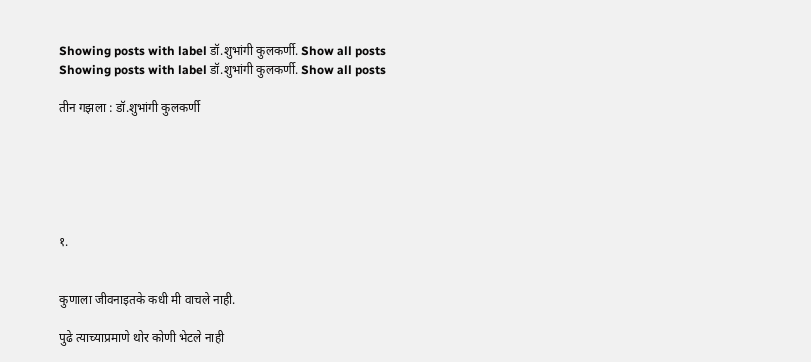Showing posts with label डॉ.शुभांगी कुलकर्णी. Show all posts
Showing posts with label डॉ.शुभांगी कुलकर्णी. Show all posts

तीन गझला : डॉ.शुभांगी कुलकर्णी






१.


कुणाला जीवनाइतके कधी मी वाचले नाही.

पुढे त्याच्याप्रमाणे थोर कोणी भेटले नाही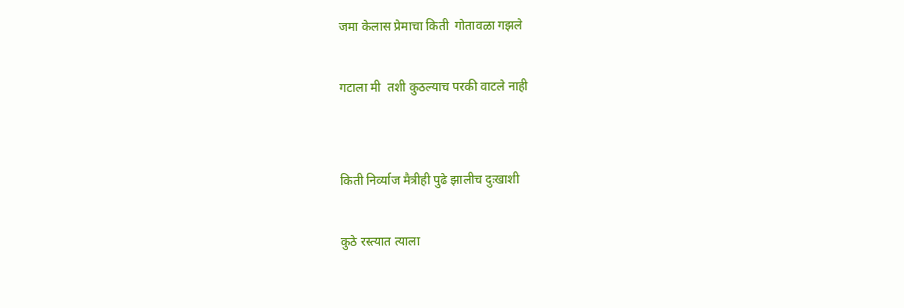जमा केलास प्रेमाचा किती  गोतावळा गझले

गटाला मी  तशी कुठल्याच परकी वाटले नाही


किती निर्व्याज मैत्रीही पुढे झालीच दुःखाशी

कुठे रस्त्यात त्याला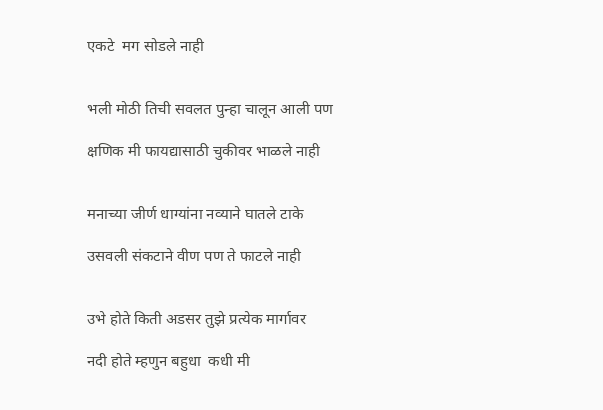एकटे  मग सोडले नाही


भली मोठी तिची सवलत पुन्हा चालून आली पण

क्षणिक मी फायद्यासाठी चुकीवर भाळले नाही


मनाच्या जीर्ण धाग्यांना नव्याने घातले टाके

उसवली संकटाने वीण पण ते फाटले नाही


उभे होते किती अडसर तुझे प्रत्येक मार्गावर

नदी होते म्हणुन बहुधा  कधी मी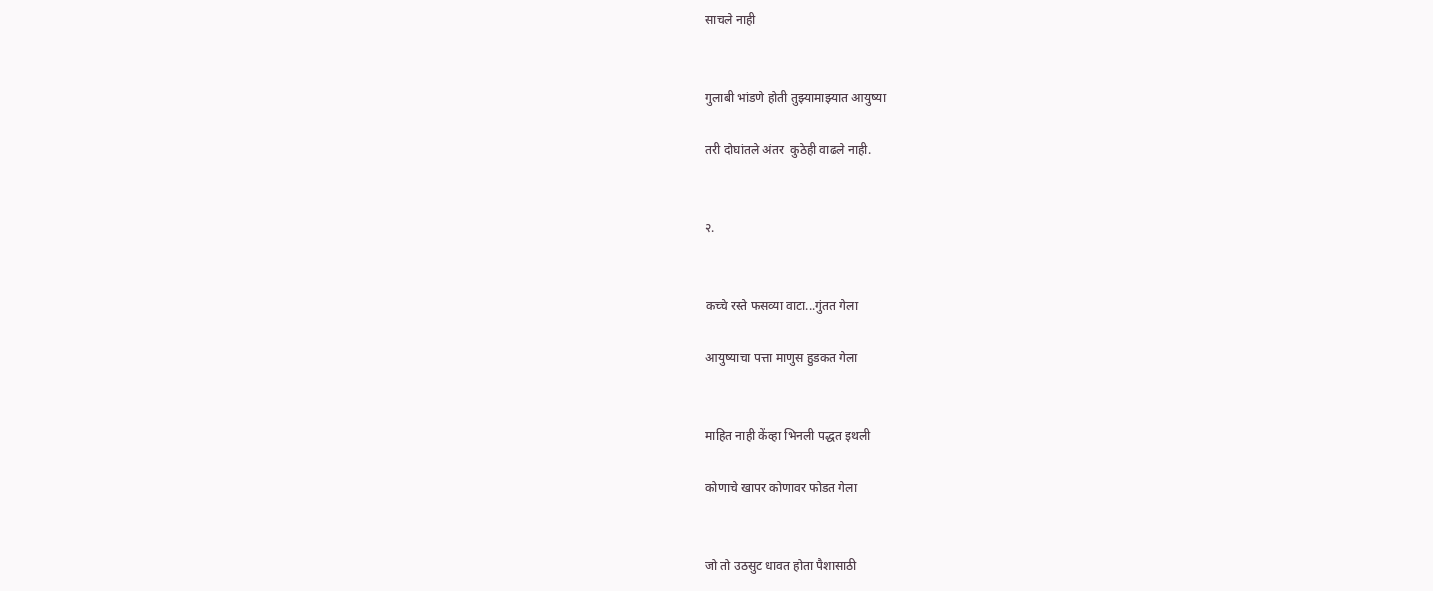साचले नाही


गुलाबी भांडणे होती तुझ्यामाझ्यात आयुष्या

तरी दोघांतले अंतर  कुठेही वाढले नाही.


२.


कच्चे रस्ते फसव्या वाटा...गुंतत गेला

आयुष्याचा पत्ता माणुस हुडकत गेला


माहित नाही केंव्हा भिनली पद्धत इथली

कोणाचे खापर कोणावर फोडत गेला


जो तो उठसुट धावत होता पैशासाठी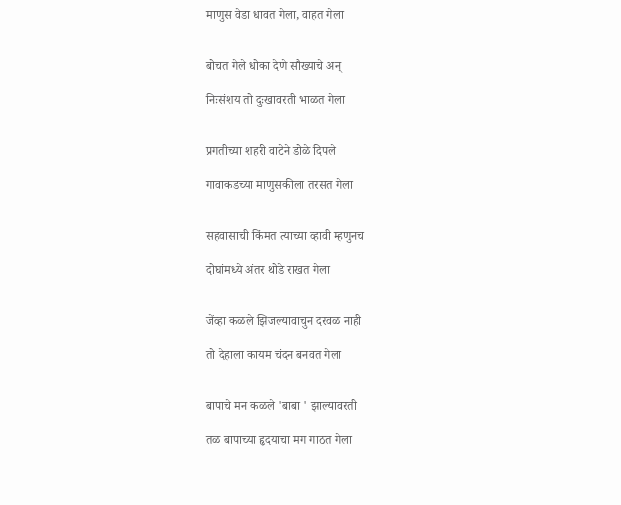माणुस वेडा धावत गेला, वाहत गेला


बोचत गेले धोका देणे सौख्याचे अन्

निःसंशय तो दुःखावरती भाळत गेला


प्रगतीच्या शहरी वाटेने डोळे दिपले

गावाकडच्या माणुसकीला तरसत गेला


सहवासाची किंमत त्याच्या व्हावी म्हणुनच

दोघांमध्ये अंतर थोडे राखत गेला


जेंव्हा कळले झिजल्यावाचुन दरवळ नाही

तो देहाला कायम चंदन बनवत गेला


बापाचे मन कळले 'बाबा ' झाल्यावरती

तळ बापाच्या हृदयाचा मग गाठत गेला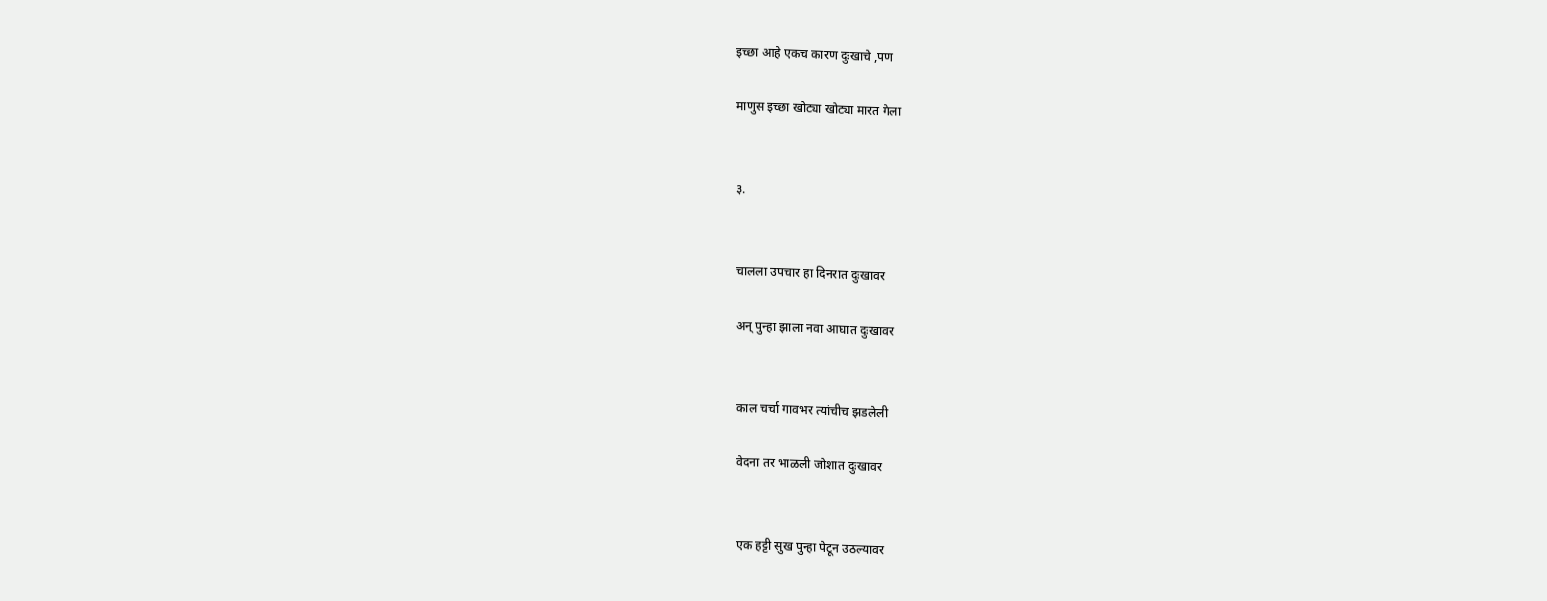इच्छा आहे एकच कारण दुःखाचे ,पण

माणुस इच्छा खोट्या खोट्या मारत गेला


३.


चालला उपचार हा दिनरात दुःखावर

अन् पुन्हा झाला नवा आघात दुःखावर


काल चर्चा गावभर त्यांचीच झडलेली

वेदना तर भाळली जोशात दुःखावर


एक हट्टी सुख पुन्हा पेटून उठल्यावर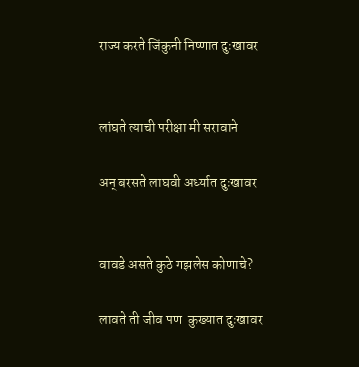राज्य करते जिंकुनी निष्णात दुःखावर


लांघते त्याची परीक्षा मी सरावाने

अन् बरसते लाघवी अर्ध्यात दुःखावर


वावडे असते कुठे गझलेस कोणाचे?

लावते ती जीव पण  कुख्यात दुःखावर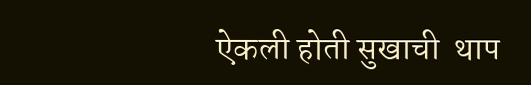ऐकली होती सुखाची  थाप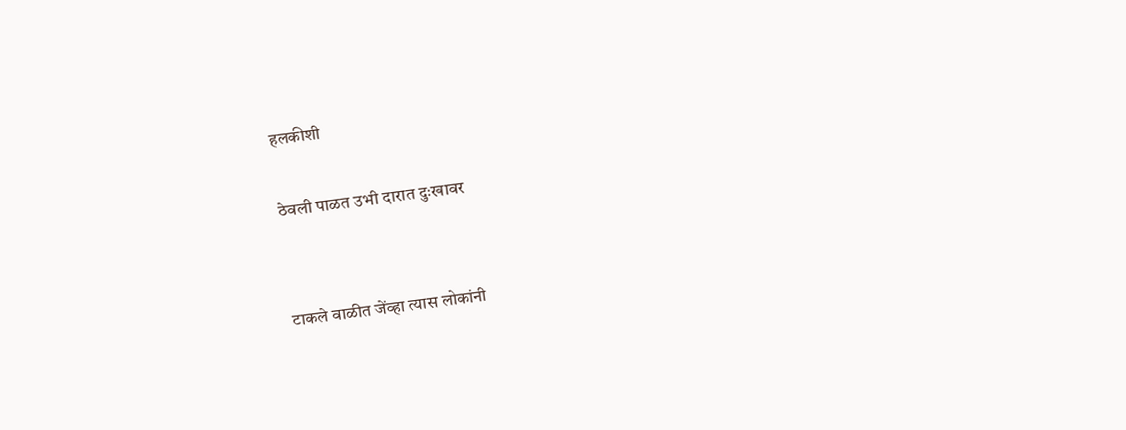हलकीशी

ठेवली पाळत उभी दारात दुःखावर


टाकले वाळीत जेंव्हा त्यास लोकांनी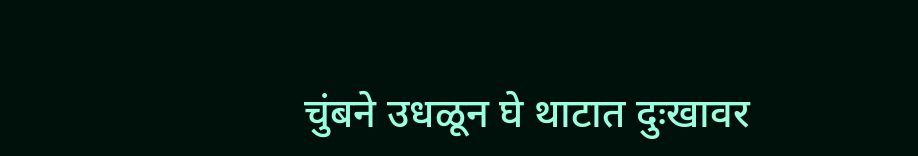चुंबने उधळून घे थाटात दुःखावर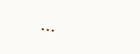...